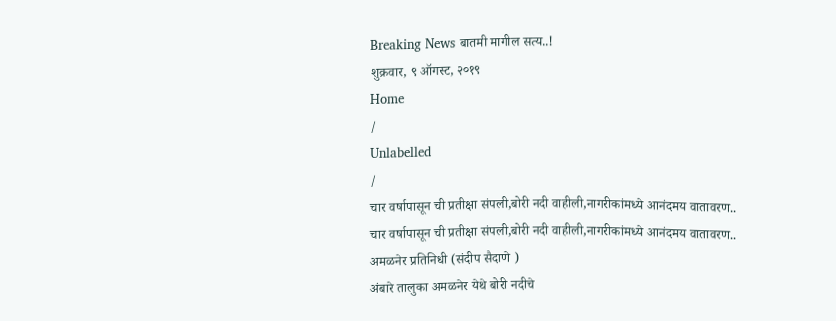Breaking News बातमी मागील सत्य..!
शुक्रवार, ९ ऑगस्ट, २०१९
Home
/
Unlabelled
/
चार वर्षापासून ची प्रतीक्षा संपली,बोरी नदी वाहीली,नागरीकांमध्ये आनंदमय वातावरण..
चार वर्षापासून ची प्रतीक्षा संपली,बोरी नदी वाहीली,नागरीकांमध्ये आनंदमय वातावरण..
अमळनेर प्रतिनिधी (संदीप सैदाणे )
अंबारे तालुका अमळनेर येथे बोरी नदीचे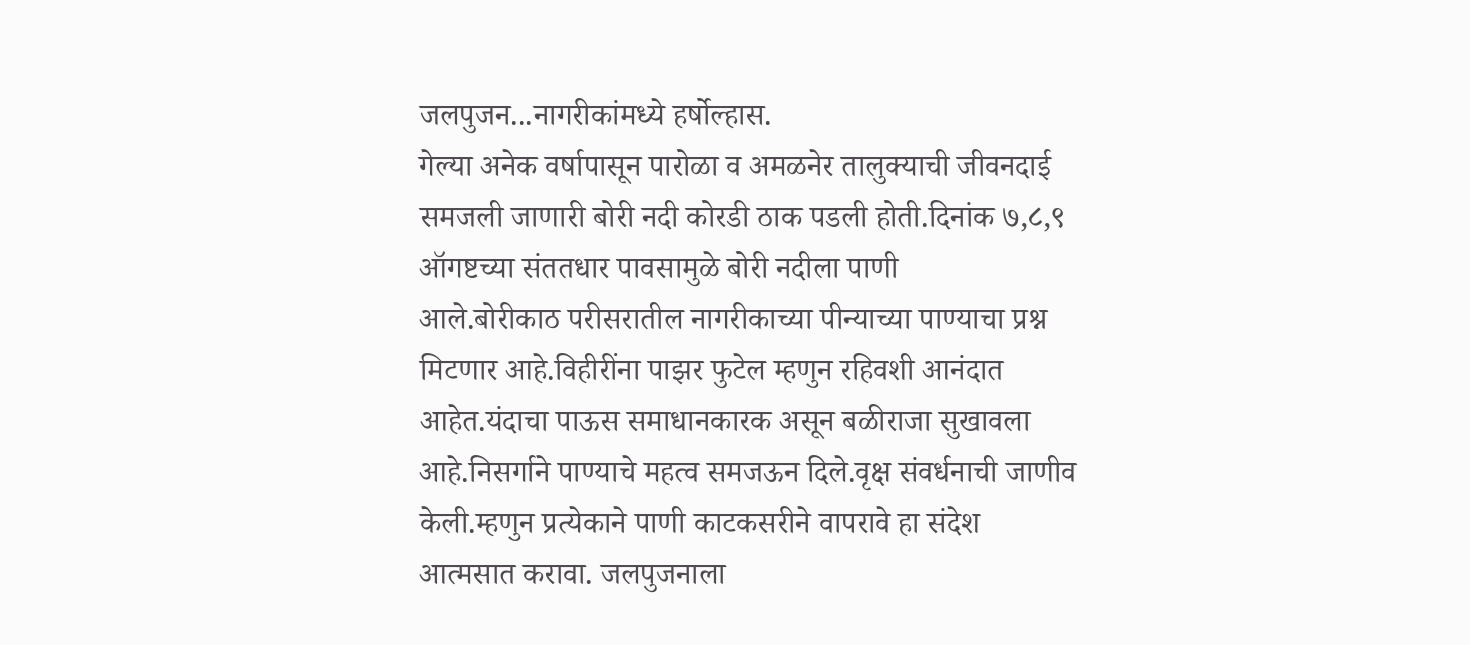जलपुजन...नागरीकांमध्ये हर्षोल्हास.
गेल्या अनेक वर्षापासून पारोळा व अमळनेर तालुक्याची जीवनदाई समजली जाणारी बोरी नदी कोरडी ठाक पडली होती.दिनांक ७,८,९ ऑगष्टच्या संततधार पावसामुळे बोरी नदीला पाणी
आले.बोरीकाठ परीसरातील नागरीकाच्या पीन्याच्या पाण्याचा प्रश्न मिटणार आहे.विहीरींना पाझर फुटेल म्हणुन रहिवशी आनंदात आहेत.यंदाचा पाऊस समाधानकारक असून बळीराजा सुखावला आहे.निसर्गाने पाण्याचे महत्व समजऊन दिले.वृक्ष संवर्धनाची जाणीव केली.म्हणुन प्रत्येकाने पाणी काटकसरीने वापरावे हा संदेश आत्मसात करावा. जलपुजनाला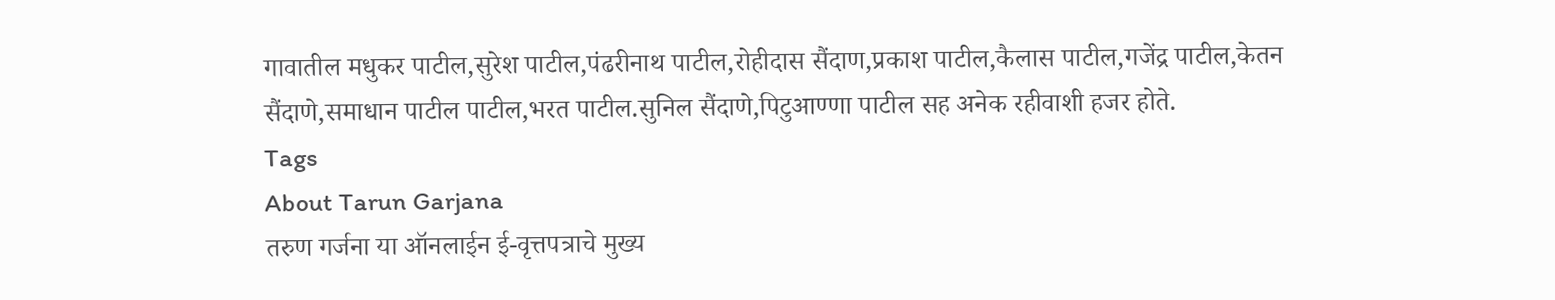गावातील मधुकर पाटील,सुरेश पाटील,पंढरीनाथ पाटील,रोहीदास सैंदाण,प्रकाश पाटील,कैलास पाटील,गजेंद्र पाटील,केतन सैंदाणे,समाधान पाटील पाटील,भरत पाटील.सुनिल सैंदाणे,पिटुआण्णा पाटील सह अनेक रहीवाशी हजर होते.
Tags
About Tarun Garjana
तरुण गर्जना या ऑनलाईन ई-वृत्तपत्राचे मुख्य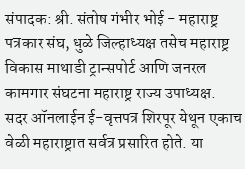संपादक: श्री. संतोष गंभीर भोई - महाराष्ट्र पत्रकार संघ, धुळे जिल्हाध्यक्ष तसेच महाराष्ट्र विकास माथाडी ट्रान्सपोर्ट आणि जनरल कामगार संघटना महाराष्ट्र राज्य उपाध्यक्ष.
सदर ऑनलाईन ई-वृत्तपत्र शिरपूर येथून एकाच वेळी महाराष्ट्रात सर्वत्र प्रसारित होते. या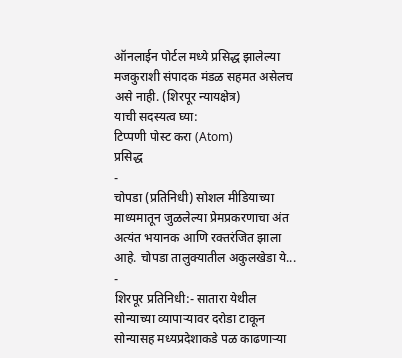ऑनलाईन पोर्टल मध्ये प्रसिद्ध झालेल्या मजकुराशी संपादक मंडळ सहमत असेलच असे नाही. (शिरपूर न्यायक्षेत्र)
याची सदस्यत्व घ्या:
टिप्पणी पोस्ट करा (Atom)
प्रसिद्ध
-
चोपडा (प्रतिनिधी) सोशल मीडियाच्या माध्यमातून जुळलेल्या प्रेमप्रकरणाचा अंत अत्यंत भयानक आणि रक्तरंजित झाला आहे. चोपडा तालुक्यातील अकुलखेडा ये...
-
शिरपूर प्रतिनिधी:- सातारा येथील सोन्याच्या व्यापाऱ्यावर दरोडा टाकून सोन्यासह मध्यप्रदेशाकडे पळ काढणाऱ्या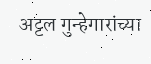अट्टल गुन्हेगारांच्या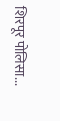शिरपूर पोलिसा...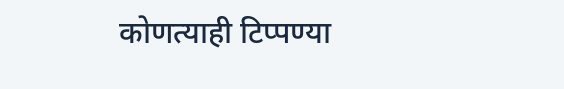कोणत्याही टिप्पण्या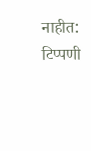नाहीत:
टिप्पणी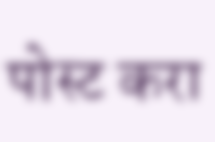पोस्ट करा